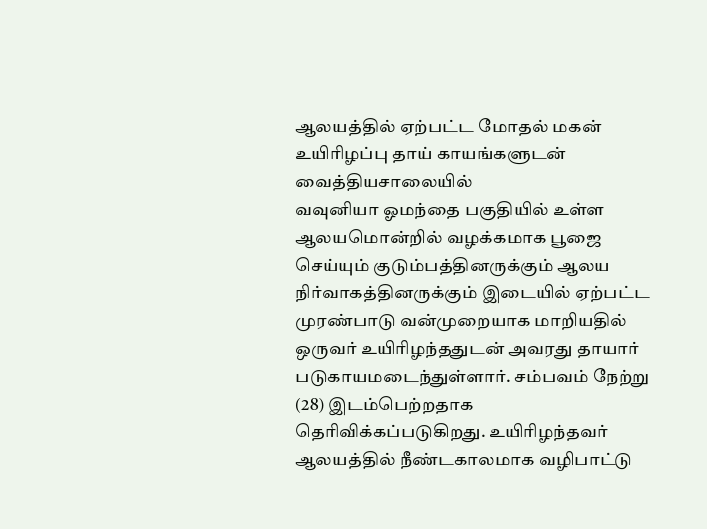ஆலயத்தில் ஏற்பட்ட மோதல் மகன் உயிரிழப்பு தாய் காயங்களுடன் வைத்தியசாலையில்
வவுனியா ஓமந்தை பகுதியில் உள்ள ஆலயமொன்றில் வழக்கமாக பூஜை செய்யும் குடும்பத்தினருக்கும் ஆலய நிர்வாகத்தினருக்கும் இடையில் ஏற்பட்ட முரண்பாடு வன்முறையாக மாறியதில் ஒருவர் உயிரிழந்ததுடன் அவரது தாயார் படுகாயமடைந்துள்ளார். சம்பவம் நேற்று (28) இடம்பெற்றதாக தெரிவிக்கப்படுகிறது. உயிரிழந்தவர் ஆலயத்தில் நீண்டகாலமாக வழிபாட்டு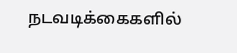நடவடிக்கைகளில்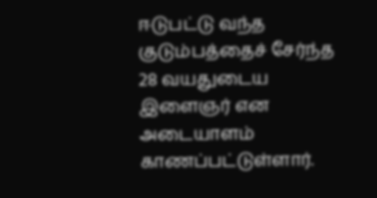ஈடுபட்டு வந்த குடும்பத்தைச் சேர்ந்த 28 வயதுடைய இளைஞர் என அடையாளம் காணப்பட்டுள்ளார்.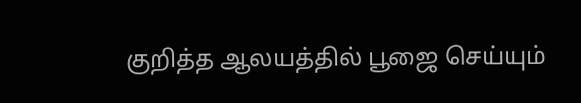குறித்த ஆலயத்தில் பூஜை செய்யும்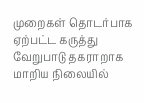முறைகள் தொடர்பாக ஏற்பட்ட கருத்து வேறுபாடு தகராறாக மாறிய நிலையில்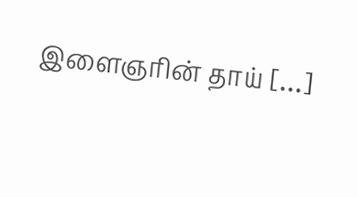இளைஞரின் தாய் […]